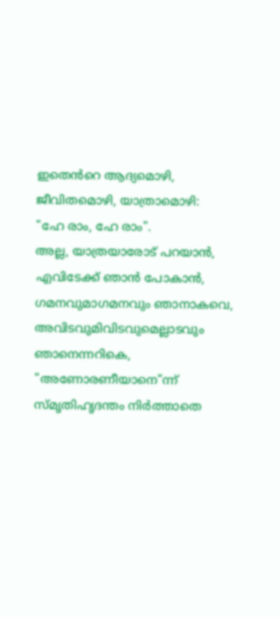ഇതെൻറെ ആദ്യമൊഴി, ജീവിതമൊഴി, യാത്രാമൊഴി:
"ഹേ രാം, ഹേ രാം".
അല്ല, യാത്രയാരോട് പറയാൻ,
എവിടേക്ക് ഞാൻ പോകാൻ,
ഗമനവുമാഗമനവും ഞാനാകവെ,
അവിടവുമിവിടവുമെല്ലാടവും ഞാനെന്നറികെ,
"അണോരണീയാനെ"ന്ന് സ്മൃതിഹൃദന്തം നിർത്താതെ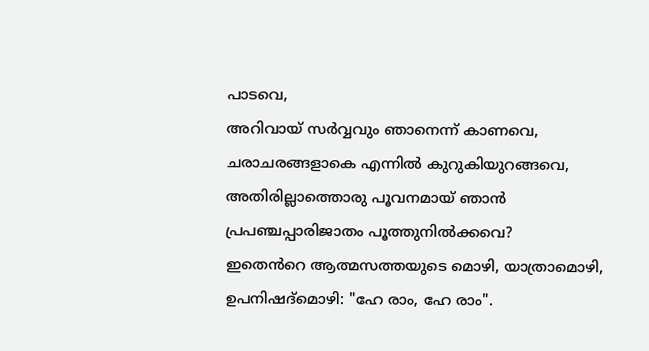പാടവെ,
അറിവായ് സർവ്വവും ഞാനെന്ന് കാണവെ,
ചരാചരങ്ങളാകെ എന്നിൽ കുറുകിയുറങ്ങവെ,
അതിരില്ലാത്തൊരു പൂവനമായ് ഞാൻ
പ്രപഞ്ചപ്പാരിജാതം പൂത്തുനിൽക്കവെ?
ഇതെൻറെ ആത്മസത്തയുടെ മൊഴി, യാത്രാമൊഴി,
ഉപനിഷദ്മൊഴി: "ഹേ രാം, ഹേ രാം".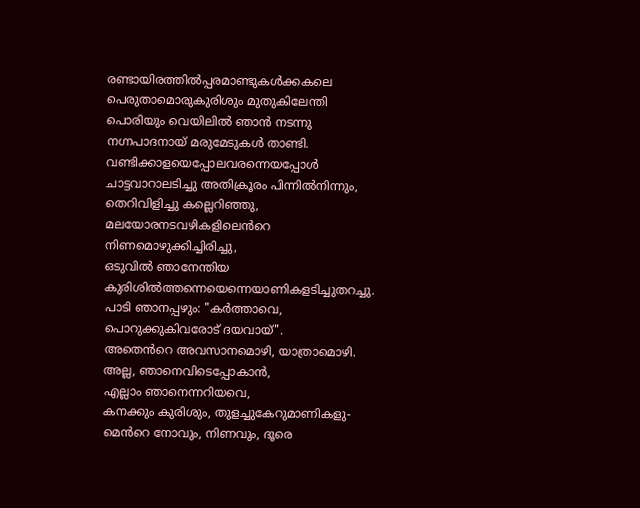രണ്ടായിരത്തിൽപ്പരമാണ്ടുകൾക്കകലെ
പെരുതാമൊരുകുരിശും മുതുകിലേന്തി
പൊരിയും വെയിലിൽ ഞാൻ നടന്നു
നഗ്നപാദനായ് മരുമേടുകൾ താണ്ടി.
വണ്ടിക്കാളയെപ്പോലവരന്നെയപ്പോൾ
ചാട്ടവാറാലടിച്ചു അതിക്രൂരം പിന്നിൽനിന്നും,
തെറിവിളിച്ചു കല്ലെറിഞ്ഞു,
മലയോരനടവഴികളിലെൻറെ നിണമൊഴുക്കിച്ചിരിച്ചു,
ഒടുവിൽ ഞാനേന്തിയ കുരിശിൽത്തന്നെയെന്നെയാണികളടിച്ചുതറച്ചു.
പാടി ഞാനപ്പഴും: "കർത്താവെ, പൊറുക്കുകിവരോട് ദയവായ്".
അതെൻറെ അവസാനമൊഴി, യാത്രാമൊഴി.
അല്ല, ഞാനെവിടെപ്പോകാൻ,
എല്ലാം ഞാനെന്നറിയവെ,
കനക്കും കുരിശും, തുളച്ചുകേറുമാണികളു-
മെൻറെ നോവും, നിണവും, ദൂരെ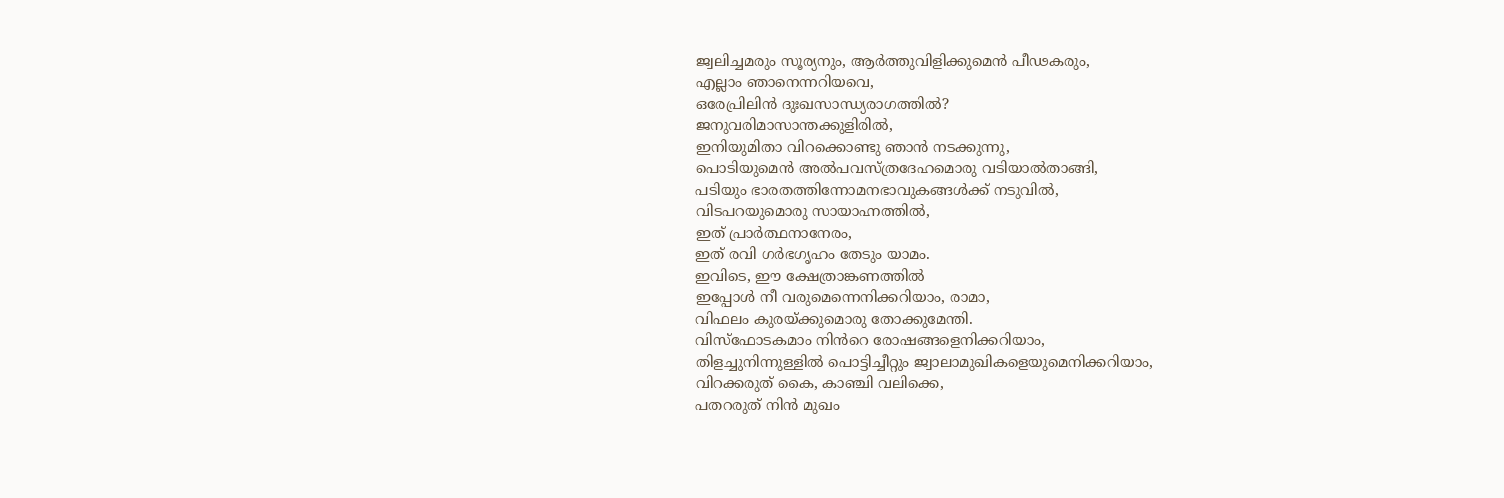ജ്വലിച്ചമരും സൂര്യനും, ആർത്തുവിളിക്കുമെൻ പീഢകരും,
എല്ലാം ഞാനെന്നറിയവെ,
ഒരേപ്രിലിൻ ദുഃഖസാന്ധ്യരാഗത്തിൽ?
ജനുവരിമാസാന്തക്കുളിരിൽ,
ഇനിയുമിതാ വിറക്കൊണ്ടു ഞാൻ നടക്കുന്നു,
പൊടിയുമെൻ അൽപവസ്ത്രദേഹമൊരു വടിയാൽതാങ്ങി,
പടിയും ഭാരതത്തിന്നോമനഭാവുകങ്ങൾക്ക് നടുവിൽ,
വിടപറയുമൊരു സായാഹ്നത്തിൽ,
ഇത് പ്രാർത്ഥനാനേരം,
ഇത് രവി ഗർഭഗൃഹം തേടും യാമം.
ഇവിടെ, ഈ ക്ഷേത്രാങ്കണത്തിൽ
ഇപ്പോൾ നീ വരുമെന്നെനിക്കറിയാം, രാമാ,
വിഫലം കുരയ്ക്കുമൊരു തോക്കുമേന്തി.
വിസ്ഫോടകമാം നിൻറെ രോഷങ്ങളെനിക്കറിയാം,
തിളച്ചുനിന്നുള്ളിൽ പൊട്ടിച്ചീറ്റും ജ്വാലാമുഖികളെയുമെനിക്കറിയാം,
വിറക്കരുത് കൈ, കാഞ്ചി വലിക്കെ,
പതറരുത് നിൻ മുഖം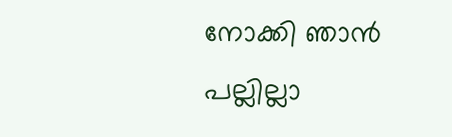നോക്കി ഞാൻ
പല്ലില്ലാ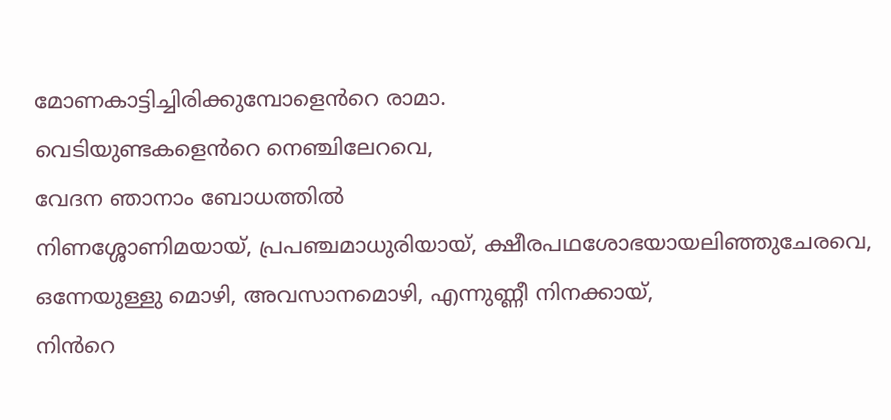മോണകാട്ടിച്ചിരിക്കുമ്പോളെൻറെ രാമാ.
വെടിയുണ്ടകളെൻറെ നെഞ്ചിലേറവെ,
വേദന ഞാനാം ബോധത്തിൽ
നിണശ്ശോണിമയായ്, പ്രപഞ്ചമാധുരിയായ്, ക്ഷീരപഥശോഭയായലിഞ്ഞുചേരവെ,
ഒന്നേയുള്ളു മൊഴി, അവസാനമൊഴി, എന്നുണ്ണീ നിനക്കായ്,
നിൻറെ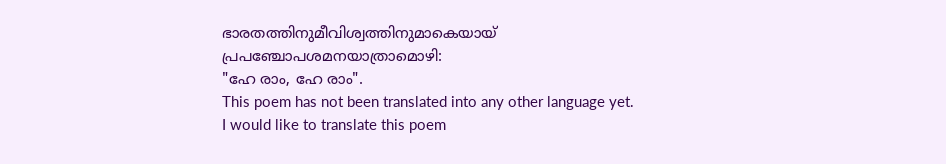ഭാരതത്തിനുമീവിശ്വത്തിനുമാകെയായ്
പ്രപഞ്ചോപശമനയാത്രാമൊഴി:
"ഹേ രാം, ഹേ രാം".
This poem has not been translated into any other language yet.
I would like to translate this poem